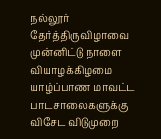நல்லூர் தேர்த்திருவிழாவை முன்னிட்டு நாளை வியாழக்கிழமை யாழ்ப்பாண மாவட்ட பாடசாலைகளுக்கு விசேட விடுமுறை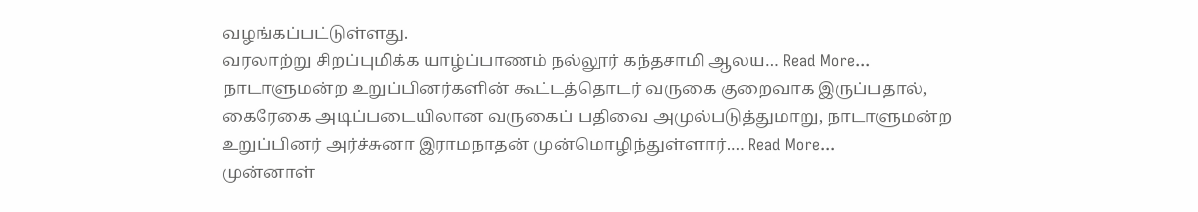வழங்கப்பட்டுள்ளது.
வரலாற்று சிறப்புமிக்க யாழ்ப்பாணம் நல்லூர் கந்தசாமி ஆலய… Read More...
நாடாளுமன்ற உறுப்பினர்களின் கூட்டத்தொடர் வருகை குறைவாக இருப்பதால், கைரேகை அடிப்படையிலான வருகைப் பதிவை அமுல்படுத்துமாறு, நாடாளுமன்ற உறுப்பினர் அர்ச்சுனா இராமநாதன் முன்மொழிந்துள்ளார்.… Read More...
முன்னாள்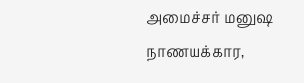அமைச்சர் மனுஷ நாணயக்கார,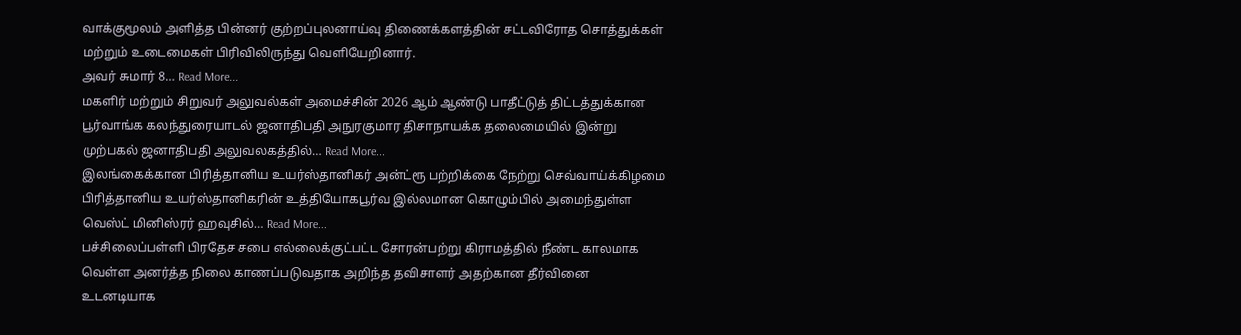வாக்குமூலம் அளித்த பின்னர் குற்றப்புலனாய்வு திணைக்களத்தின் சட்டவிரோத சொத்துக்கள் மற்றும் உடைமைகள் பிரிவிலிருந்து வெளியேறினார்.
அவர் சுமார் 8… Read More...
மகளிர் மற்றும் சிறுவர் அலுவல்கள் அமைச்சின் 2026 ஆம் ஆண்டு பாதீட்டுத் திட்டத்துக்கான பூர்வாங்க கலந்துரையாடல் ஜனாதிபதி அநுரகுமார திசாநாயக்க தலைமையில் இன்று முற்பகல் ஜனாதிபதி அலுவலகத்தில்… Read More...
இலங்கைக்கான பிரித்தானிய உயர்ஸ்தானிகர் அன்ட்ரூ பற்றிக்கை நேற்று செவ்வாய்க்கிழமை பிரித்தானிய உயர்ஸ்தானிகரின் உத்தியோகபூர்வ இல்லமான கொழும்பில் அமைந்துள்ள வெஸ்ட் மினிஸ்ரர் ஹவுசில்… Read More...
பச்சிலைப்பள்ளி பிரதேச சபை எல்லைக்குட்பட்ட சோரன்பற்று கிராமத்தில் நீண்ட காலமாக வெள்ள அனர்த்த நிலை காணப்படுவதாக அறிந்த தவிசாளர் அதற்கான தீர்வினை உடனடியாக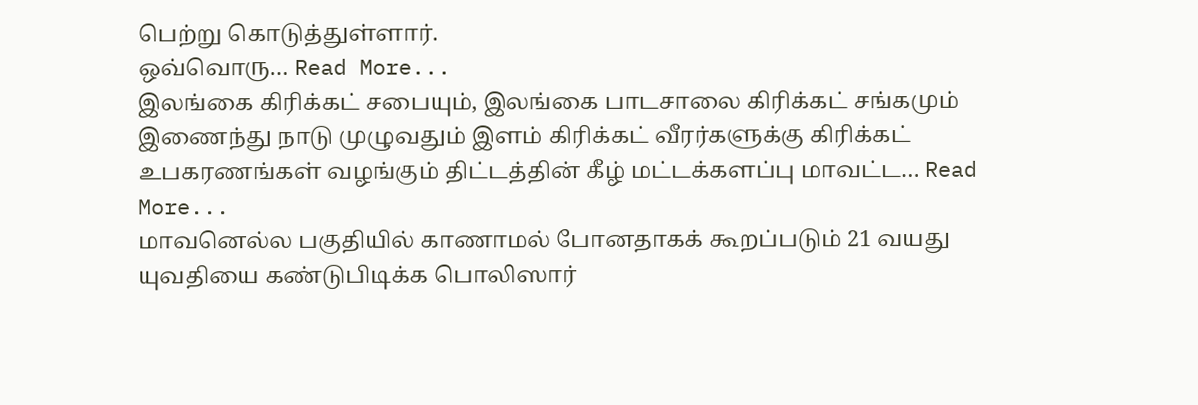பெற்று கொடுத்துள்ளார்.
ஒவ்வொரு… Read More...
இலங்கை கிரிக்கட் சபையும், இலங்கை பாடசாலை கிரிக்கட் சங்கமும் இணைந்து நாடு முழுவதும் இளம் கிரிக்கட் வீரர்களுக்கு கிரிக்கட் உபகரணங்கள் வழங்கும் திட்டத்தின் கீழ் மட்டக்களப்பு மாவட்ட… Read More...
மாவனெல்ல பகுதியில் காணாமல் போனதாகக் கூறப்படும் 21 வயது யுவதியை கண்டுபிடிக்க பொலிஸார்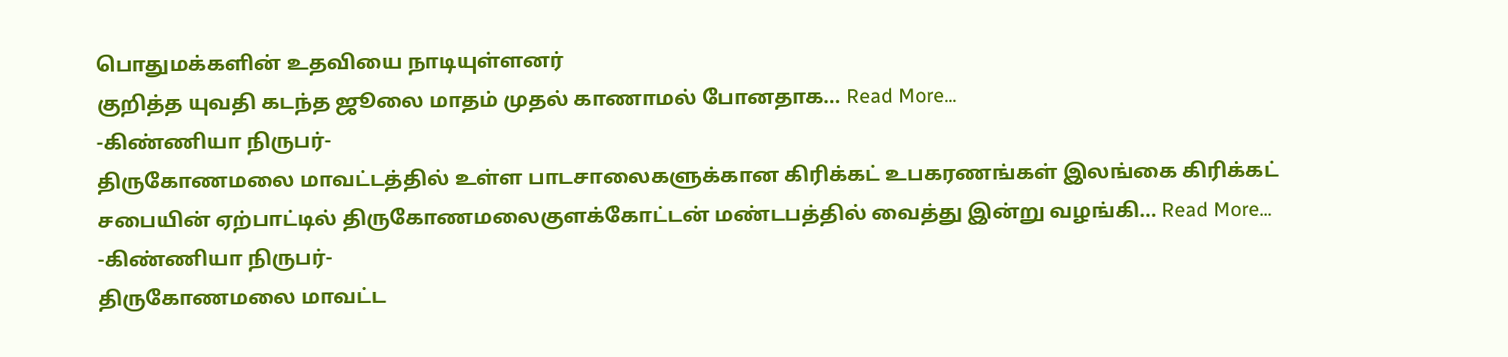பொதுமக்களின் உதவியை நாடியுள்ளனர்
குறித்த யுவதி கடந்த ஜூலை மாதம் முதல் காணாமல் போனதாக… Read More...
-கிண்ணியா நிருபர்-
திருகோணமலை மாவட்டத்தில் உள்ள பாடசாலைகளுக்கான கிரிக்கட் உபகரணங்கள் இலங்கை கிரிக்கட் சபையின் ஏற்பாட்டில் திருகோணமலைகுளக்கோட்டன் மண்டபத்தில் வைத்து இன்று வழங்கி… Read More...
-கிண்ணியா நிருபர்-
திருகோணமலை மாவட்ட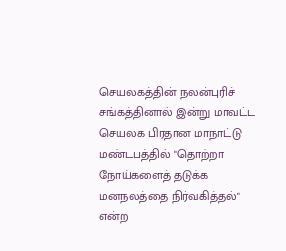செயலகத்தின் நலன்புரிச் சங்கத்தினால் இன்று மாவட்ட செயலக பிரதான மாநாட்டு மண்டபத்தில் "தொற்றா நோய்களைத் தடுக்க மனநலத்தை நிர்வகித்தல்" என்ற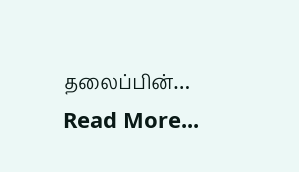தலைப்பின்… Read More...